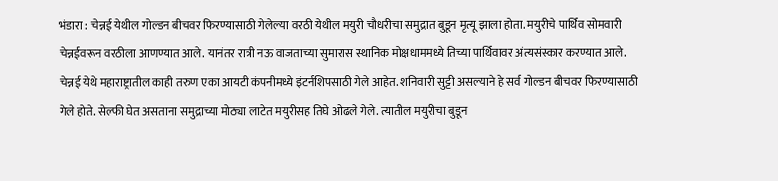भंडारा : चेन्नई येथील गोल्डन बीचवर फिरण्यासाठी गेलेल्या वरठी येथील मयुरी चौधरीचा समुद्रात बुडून मृत्यू झाला होता. मयुरीचे पार्थिव सोमवारी चेन्नईवरून वरठीला आणण्यात आले. यानंतर रात्री नऊ वाजताच्या सुमारास स्थानिक मोक्षधाममध्ये तिच्या पार्थिवावर अंत्यसंस्कार करण्यात आले.
चेन्नई येथे महाराष्ट्रातील काही तरुण एका आयटी कंपनीमध्ये इंटर्नशिपसाठी गेले आहेत. शनिवारी सुट्टी असल्याने हे सर्व गोल्डन बीचवर फिरण्यासाठी गेले होते. सेल्फी घेत असताना समुद्राच्या मोठ्या लाटेत मयुरीसह तिघे ओढले गेले. त्यातील मयुरीचा बुडून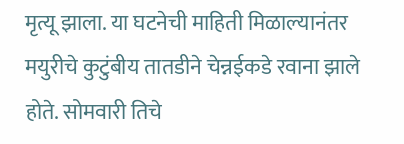मृत्यू झाला. या घटनेची माहिती मिळाल्यानंतर मयुरीचे कुटुंबीय तातडीने चेन्नईकडे रवाना झाले होते. सोमवारी तिचे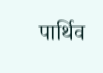पार्थिव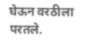घेऊन वरठीला परतले.